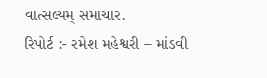વાત્સલ્યમ્ સમાચાર.
રિપોર્ટ :- રમેશ મહેશ્વરી – માંડવી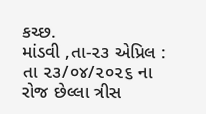કચ્છ.
માંડવી ,તા-૨૩ એપ્રિલ : તા ૨૩/૦૪/૨૦૨૬ ના રોજ છેલ્લા ત્રીસ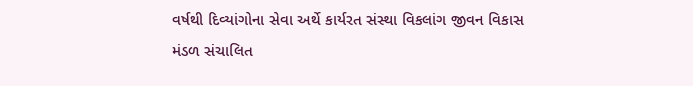વર્ષથી દિવ્યાંગોના સેવા અર્થે કાર્યરત સંસ્થા વિકલાંગ જીવન વિકાસ મંડળ સંચાલિત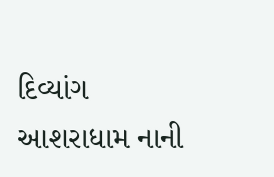દિવ્યાંગ આશરાધામ નાની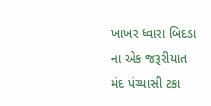ખાખર ધ્વારા બિદડા ના એક જરૂરીયાત મંદ પંચ્યાસી ટકા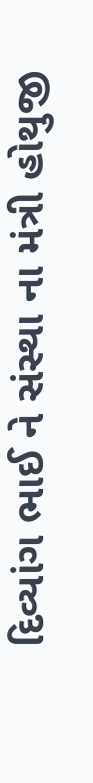દિવ્યાંગ ભાઈ ને સંસ્થા ના મંત્રી હોથુજી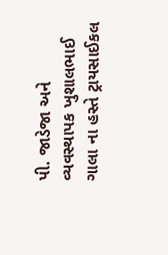પી. જાડેજા અને વ્યવસ્થાપક ખુશાલભાઈ ગાલા ના હસ્તે ટ્રાયસાઈકલ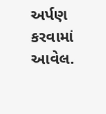અર્પણ કરવામાં આવેલ.